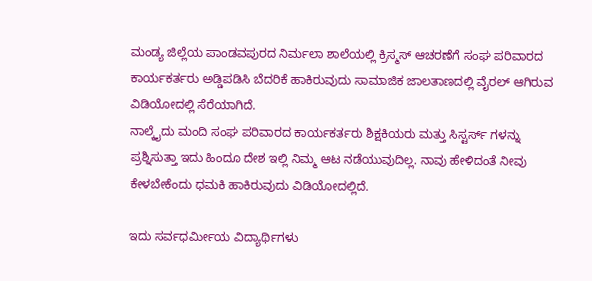ಮಂಡ್ಯ ಜಿಲ್ಲೆಯ ಪಾಂಡವಪುರದ ನಿರ್ಮಲಾ ಶಾಲೆಯಲ್ಲಿ ಕ್ರಿಸ್ಮಸ್ ಆಚರಣೆಗೆ ಸಂಘ ಪರಿವಾರದ ಕಾರ್ಯಕರ್ತರು ಅಡ್ಡಿಪಡಿಸಿ ಬೆದರಿಕೆ ಹಾಕಿರುವುದು ಸಾಮಾಜಿಕ ಜಾಲತಾಣದಲ್ಲಿ ವೈರಲ್ ಆಗಿರುವ ವಿಡಿಯೋದಲ್ಲಿ ಸೆರೆಯಾಗಿದೆ.
ನಾಲ್ಕೈದು ಮಂದಿ ಸಂಘ ಪರಿವಾರದ ಕಾರ್ಯಕರ್ತರು ಶಿಕ್ಷಕಿಯರು ಮತ್ತು ಸಿಸ್ಟರ್ಸ್ ಗಳನ್ನು ಪ್ರಶ್ನಿಸುತ್ತಾ ಇದು ಹಿಂದೂ ದೇಶ ಇಲ್ಲಿ ನಿಮ್ಮ ಆಟ ನಡೆಯುವುದಿಲ್ಲ. ನಾವು ಹೇಳಿದಂತೆ ನೀವು ಕೇಳಬೇಕೆಂದು ಧಮಕಿ ಹಾಕಿರುವುದು ವಿಡಿಯೋದಲ್ಲಿದೆ.

ಇದು ಸರ್ವಧರ್ಮೀಯ ವಿದ್ಯಾರ್ಥಿಗಳು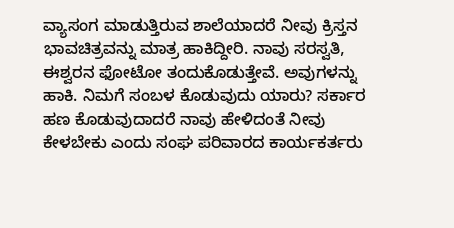ವ್ಯಾಸಂಗ ಮಾಡುತ್ತಿರುವ ಶಾಲೆಯಾದರೆ ನೀವು ಕ್ರಿಸ್ತನ ಭಾವಚಿತ್ರವನ್ನು ಮಾತ್ರ ಹಾಕಿದ್ದೀರಿ. ನಾವು ಸರಸ್ವತಿ, ಈಶ್ವರನ ಫೋಟೋ ತಂದುಕೊಡುತ್ತೇವೆ. ಅವುಗಳನ್ನು ಹಾಕಿ. ನಿಮಗೆ ಸಂಬಳ ಕೊಡುವುದು ಯಾರು? ಸರ್ಕಾರ ಹಣ ಕೊಡುವುದಾದರೆ ನಾವು ಹೇಳಿದಂತೆ ನೀವು ಕೇಳಬೇಕು ಎಂದು ಸಂಘ ಪರಿವಾರದ ಕಾರ್ಯಕರ್ತರು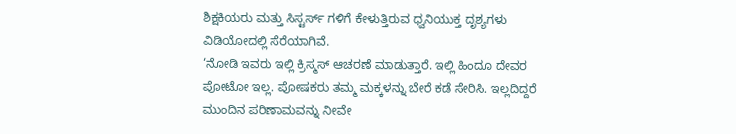ಶಿಕ್ಷಕಿಯರು ಮತ್ತು ಸಿಸ್ಟರ್ಸ್ ಗಳಿಗೆ ಕೇಳುತ್ತಿರುವ ಧ್ವನಿಯುಕ್ತ ದೃಶ್ಯಗಳು ವಿಡಿಯೋದಲ್ಲಿ ಸೆರೆಯಾಗಿವೆ.
‘ನೋಡಿ ಇವರು ಇಲ್ಲಿ ಕ್ರಿಸ್ಮಸ್ ಆಚರಣೆ ಮಾಡುತ್ತಾರೆ. ಇಲ್ಲಿ ಹಿಂದೂ ದೇವರ ಪೋಟೋ ಇಲ್ಲ. ಪೋಷಕರು ತಮ್ಮ ಮಕ್ಕಳನ್ನು ಬೇರೆ ಕಡೆ ಸೇರಿಸಿ. ಇಲ್ಲದಿದ್ದರೆ ಮುಂದಿನ ಪರಿಣಾಮವನ್ನು ನೀವೇ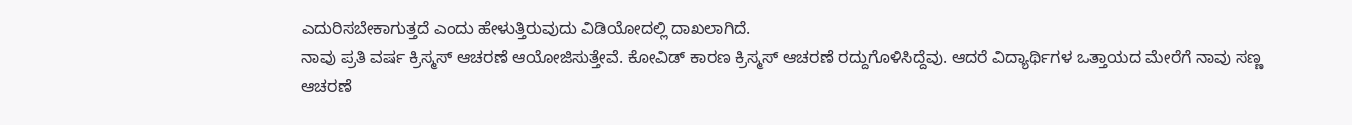ಎದುರಿಸಬೇಕಾಗುತ್ತದೆ ಎಂದು ಹೇಳುತ್ತಿರುವುದು ವಿಡಿಯೋದಲ್ಲಿ ದಾಖಲಾಗಿದೆ.
ನಾವು ಪ್ರತಿ ವರ್ಷ ಕ್ರಿಸ್ಮಸ್ ಆಚರಣೆ ಆಯೋಜಿಸುತ್ತೇವೆ. ಕೋವಿಡ್ ಕಾರಣ ಕ್ರಿಸ್ಮಸ್ ಆಚರಣೆ ರದ್ದುಗೊಳಿಸಿದ್ದೆವು. ಆದರೆ ವಿದ್ಯಾರ್ಥಿಗಳ ಒತ್ತಾಯದ ಮೇರೆಗೆ ನಾವು ಸಣ್ಣ ಆಚರಣೆ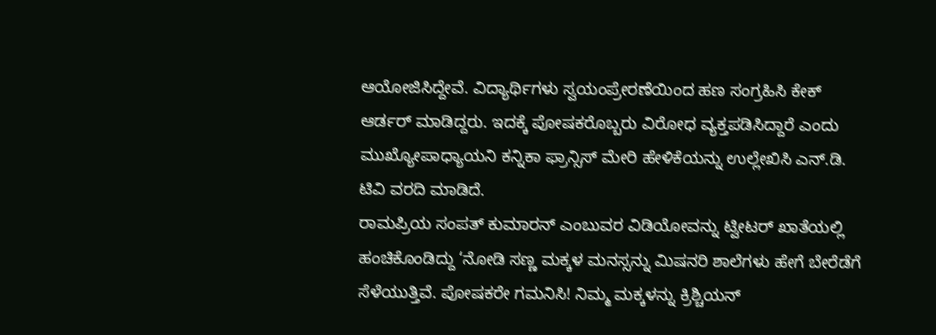ಆಯೋಜಿಸಿದ್ದೇವೆ. ವಿದ್ಯಾರ್ಥಿಗಳು ಸ್ವಯಂಪ್ರೇರಣೆಯಿಂದ ಹಣ ಸಂಗ್ರಹಿಸಿ ಕೇಕ್ ಆರ್ಡರ್ ಮಾಡಿದ್ದರು. ಇದಕ್ಕೆ ಪೋಷಕರೊಬ್ಬರು ವಿರೋಧ ವ್ಯಕ್ತಪಡಿಸಿದ್ದಾರೆ ಎಂದು ಮುಖ್ಯೋಪಾಧ್ಯಾಯನಿ ಕನ್ನಿಕಾ ಫ್ರಾನ್ಸಿಸ್ ಮೇರಿ ಹೇಳಿಕೆಯನ್ನು ಉಲ್ಲೇಖಿಸಿ ಎನ್.ಡಿ. ಟಿವಿ ವರದಿ ಮಾಡಿದೆ.
ರಾಮಪ್ರಿಯ ಸಂಪತ್ ಕುಮಾರನ್ ಎಂಬುವರ ವಿಡಿಯೋವನ್ನು ಟ್ವೀಟರ್ ಖಾತೆಯಲ್ಲಿ ಹಂಚಿಕೊಂಡಿದ್ದು ‘ನೋಡಿ ಸಣ್ಣ ಮಕ್ಕಳ ಮನಸ್ಸನ್ನು ಮಿಷನರಿ ಶಾಲೆಗಳು ಹೇಗೆ ಬೇರೆಡೆಗೆ ಸೆಳೆಯುತ್ತಿವೆ. ಪೋಷಕರೇ ಗಮನಿಸಿ! ನಿಮ್ಮ ಮಕ್ಕಳನ್ನು ಕ್ರಿಶ್ಚಿಯನ್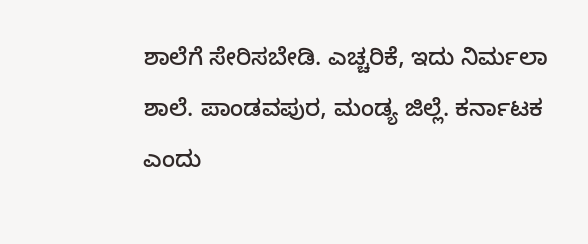ಶಾಲೆಗೆ ಸೇರಿಸಬೇಡಿ. ಎಚ್ಚರಿಕೆ, ಇದು ನಿರ್ಮಲಾ ಶಾಲೆ. ಪಾಂಡವಪುರ, ಮಂಡ್ಯ ಜಿಲ್ಲೆ. ಕರ್ನಾಟಕ ಎಂದು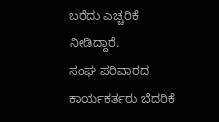ಬರೆದು ಎಚ್ಚರಿಕೆ ನೀಡಿದ್ದಾರೆ.
ಸಂಘ ಪರಿವಾರದ ಕಾರ್ಯಕರ್ತರು ಬೆದರಿಕೆ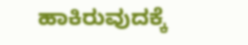ಹಾಕಿರುವುದಕ್ಕೆ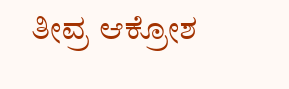ತೀವ್ರ ಆಕ್ರೋಶ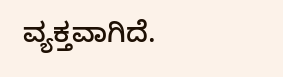ವ್ಯಕ್ತವಾಗಿದೆ.